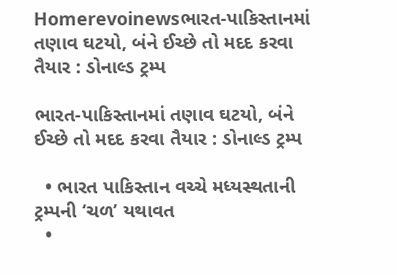Homerevoinewsભારત-પાકિસ્તાનમાં તણાવ ઘટયો, બંને ઈચ્છે તો મદદ કરવા તૈયાર : ડોનાલ્ડ ટ્રમ્પ

ભારત-પાકિસ્તાનમાં તણાવ ઘટયો, બંને ઈચ્છે તો મદદ કરવા તૈયાર : ડોનાલ્ડ ટ્રમ્પ

  • ભારત પાકિસ્તાન વચ્ચે મધ્યસ્થતાની ટ્રમ્પની ‘ચળ’ યથાવત
  •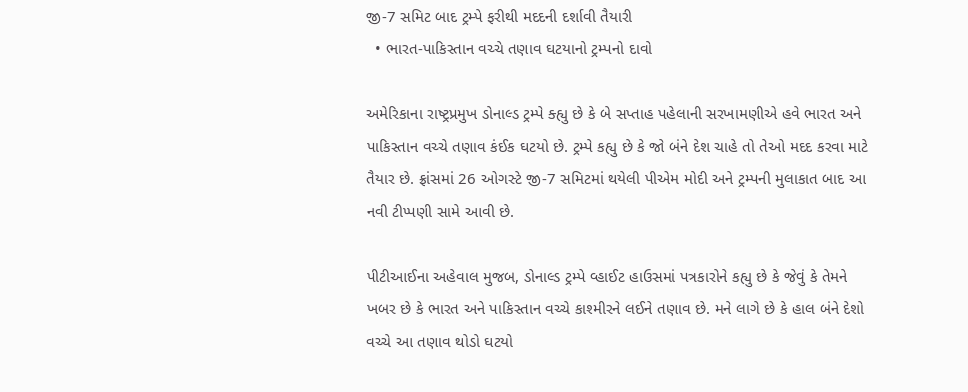જી-7 સમિટ બાદ ટ્રમ્પે ફરીથી મદદની દર્શાવી તૈયારી
  • ભારત-પાકિસ્તાન વચ્ચે તણાવ ઘટયાનો ટ્રમ્પનો દાવો

અમેરિકાના રાષ્ટ્રપ્રમુખ ડોનાલ્ડ ટ્રમ્પે ક્હ્યુ છે કે બે સપ્તાહ પહેલાની સરખામણીએ હવે ભારત અને પાકિસ્તાન વચ્ચે તણાવ કંઈક ઘટયો છે. ટ્રમ્પે કહ્યુ છે કે જો બંને દેશ ચાહે તો તેઓ મદદ કરવા માટે તૈયાર છે. ફ્રાંસમાં 26 ઓગસ્ટે જી-7 સમિટમાં થયેલી પીએમ મોદી અને ટ્રમ્પની મુલાકાત બાદ આ નવી ટીપ્પણી સામે આવી છે.

પીટીઆઈના અહેવાલ મુજબ, ડોનાલ્ડ ટ્રમ્પે વ્હાઈટ હાઉસમાં પત્રકારોને કહ્યુ છે કે જેવું કે તેમને ખબર છે કે ભારત અને પાકિસ્તાન વચ્ચે કાશ્મીરને લઈને તણાવ છે. મને લાગે છે કે હાલ બંને દેશો વચ્ચે આ તણાવ થોડો ઘટયો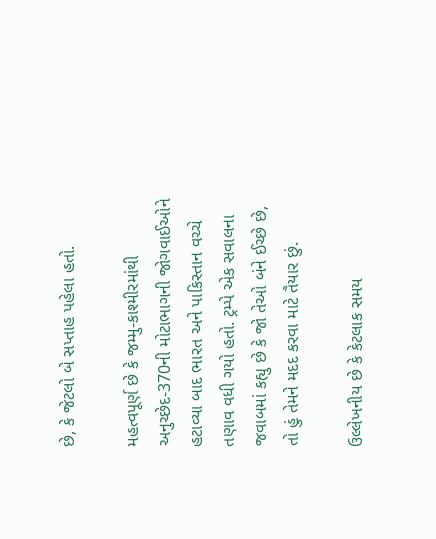છે, કે જેટલો બે સપ્તાહ પહેલા હતો.

મહત્વપૂર્ણ છે કે જમ્મુ-કાશ્મીરમાંથી અનુચ્છેદ-370ની મોટાભાગની જોગવાઈઓને હટાવ્યા બાદ ભારત અને પાકિસ્તાન વચ્ચે તણાવ વધી ગયો હતો. ટ્રમ્પે એક સવાલના જવાબમાં કહ્યુ છે કે જો તેઓ બંને ઈચ્છે છે, તો હું તેમને મદદ કરવા માટે તૈયાર છું.

ઉલ્લેખનીય છે કે કેટલાક સમય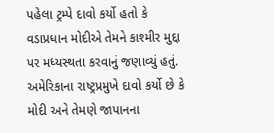પહેલા ટ્રમ્પે દાવો કર્યો હતો કે વડાપ્રધાન મોદીએ તેમને કાશ્મીર મુદ્દા પર મધ્યસ્થતા કરવાનું જણાવ્યું હતું. અમેરિકાના રાષ્ટ્રપ્રમુખે દાવો કર્યો છે કે મોદી અને તેમણે જાપાનના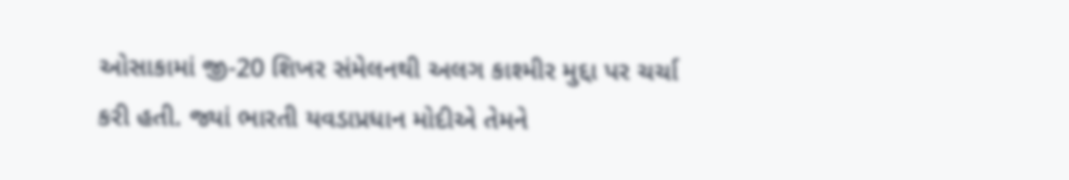ઓસાકામાં જી-20 શિખર સંમેલનથી અલગ કાશ્મીર મુદ્દા પર ચર્ચા કરી હતી. જ્યાં ભારતી યવડાપ્રધાન મોદીએ તેમને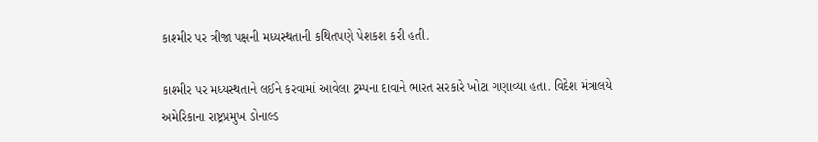કાશ્મીર પર ત્રીજા પક્ષની મધ્યસ્થતાની કથિતપણે પેશકશ કરી હતી.

કાશ્મીર પર મધ્યસ્થતાને લઈને કરવામાં આવેલા ટ્રમ્પના દાવાને ભારત સરકારે ખોટા ગણાવ્યા હતા. વિદેશ મંત્રાલયે અમેરિકાના રાષ્ટ્રપ્રમુખ ડોનાલ્ડ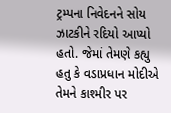ટ્રમ્પના નિવેદનને સોય ઝાટકીને રદિયો આપ્યો હતો. જેમાં તેમણે કહ્યુ હતુ કે વડાપ્રધાન મોદીએ તેમને કાશ્મીર પર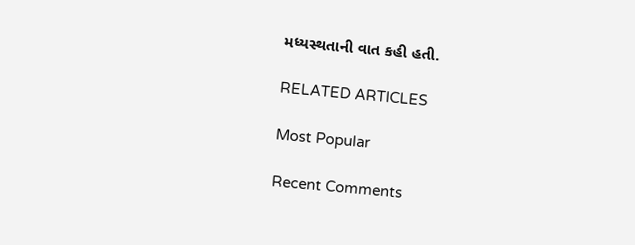મધ્યસ્થતાની વાત કહી હતી.

RELATED ARTICLES

Most Popular

Recent Comments